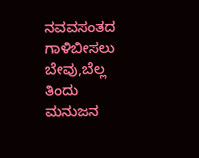ನವವಸಂತದ ಗಾಳಿಬೀಸಲು
ಬೇವು,ಬೆಲ್ಲ ತಿಂದು ಮನುಜನ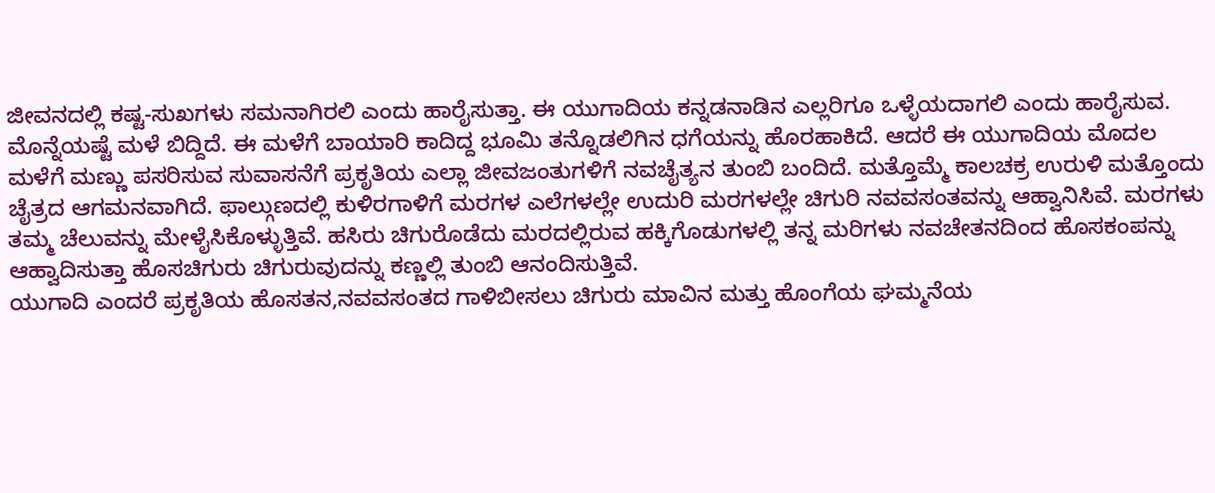ಜೀವನದಲ್ಲಿ ಕಷ್ಟ-ಸುಖಗಳು ಸಮನಾಗಿರಲಿ ಎಂದು ಹಾರೈಸುತ್ತಾ. ಈ ಯುಗಾದಿಯ ಕನ್ನಡನಾಡಿನ ಎಲ್ಲರಿಗೂ ಒಳ್ಳೆಯದಾಗಲಿ ಎಂದು ಹಾರೈಸುವ.
ಮೊನ್ನೆಯಷ್ಟೆ ಮಳೆ ಬಿದ್ದಿದೆ. ಈ ಮಳೆಗೆ ಬಾಯಾರಿ ಕಾದಿದ್ದ ಭೂಮಿ ತನ್ನೊಡಲಿಗಿನ ಧಗೆಯನ್ನು ಹೊರಹಾಕಿದೆ. ಆದರೆ ಈ ಯುಗಾದಿಯ ಮೊದಲ ಮಳೆಗೆ ಮಣ್ಣು ಪಸರಿಸುವ ಸುವಾಸನೆಗೆ ಪ್ರಕೃತಿಯ ಎಲ್ಲಾ ಜೀವಜಂತುಗಳಿಗೆ ನವಚೈತ್ಯನ ತುಂಬಿ ಬಂದಿದೆ. ಮತ್ತೊಮ್ಮೆ ಕಾಲಚಕ್ರ ಉರುಳಿ ಮತ್ತೊಂದು ಚೈತ್ರದ ಆಗಮನವಾಗಿದೆ. ಫಾಲ್ಗುಣದಲ್ಲಿ ಕುಳಿರಗಾಳಿಗೆ ಮರಗಳ ಎಲೆಗಳಲ್ಲೇ ಉದುರಿ ಮರಗಳಲ್ಲೇ ಚಿಗುರಿ ನವವಸಂತವನ್ನು ಆಹ್ವಾನಿಸಿವೆ. ಮರಗಳು ತಮ್ಮ ಚೆಲುವನ್ನು ಮೇಳೈಸಿಕೊಳ್ಳುತ್ತಿವೆ. ಹಸಿರು ಚಿಗುರೊಡೆದು ಮರದಲ್ಲಿರುವ ಹಕ್ಕಿಗೊಡುಗಳಲ್ಲಿ ತನ್ನ ಮರಿಗಳು ನವಚೇತನದಿಂದ ಹೊಸಕಂಪನ್ನು ಆಹ್ವಾದಿಸುತ್ತಾ ಹೊಸಚಿಗುರು ಚಿಗುರುವುದನ್ನು ಕಣ್ಣಲ್ಲಿ ತುಂಬಿ ಆನಂದಿಸುತ್ತಿವೆ.
ಯುಗಾದಿ ಎಂದರೆ ಪ್ರಕೃತಿಯ ಹೊಸತನ,ನವವಸಂತದ ಗಾಳಿಬೀಸಲು ಚಿಗುರು ಮಾವಿನ ಮತ್ತು ಹೊಂಗೆಯ ಘಮ್ಮನೆಯ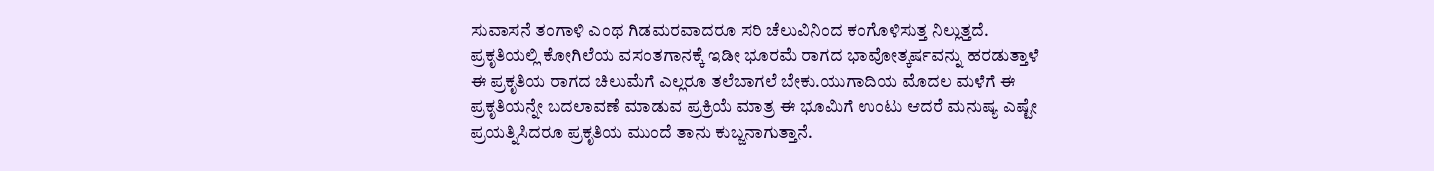ಸುವಾಸನೆ ತಂಗಾಳಿ ಎಂಥ ಗಿಡಮರವಾದರೂ ಸರಿ ಚೆಲುವಿನಿಂದ ಕಂಗೊಳಿಸುತ್ತ ನಿಲ್ಲುತ್ತದೆ. ಪ್ರಕೃತಿಯಲ್ಲಿ ಕೋಗಿಲೆಯ ವಸಂತಗಾನಕ್ಕೆ ಇಡೀ ಭೂರಮೆ ರಾಗದ ಭಾವೋತ್ಕರ್ಷವನ್ನು ಹರಡುತ್ತಾಳೆ ಈ ಪ್ರಕೃತಿಯ ರಾಗದ ಚಿಲುಮೆಗೆ ಎಲ್ಲರೂ ತಲೆಬಾಗಲೆ ಬೇಕು.ಯುಗಾದಿಯ ಮೊದಲ ಮಳೆಗೆ ಈ ಪ್ರಕೃತಿಯನ್ನೇ ಬದಲಾವಣೆ ಮಾಡುವ ಪ್ರಕ್ರಿಯೆ ಮಾತ್ರ ಈ ಭೂಮಿಗೆ ಉಂಟು ಆದರೆ ಮನುಷ್ಯ ಎಷ್ಟೇ ಪ್ರಯತ್ನಿಸಿದರೂ ಪ್ರಕೃತಿಯ ಮುಂದೆ ತಾನು ಕುಬ್ಜನಾಗುತ್ತಾನೆ.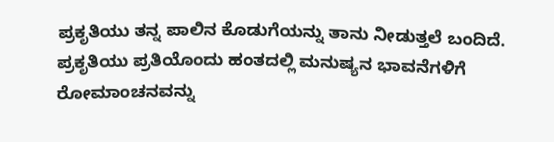ಪ್ರಕೃತಿಯು ತನ್ನ ಪಾಲಿನ ಕೊಡುಗೆಯನ್ನು ತಾನು ನೀಡುತ್ತಲೆ ಬಂದಿದೆ. ಪ್ರಕೃತಿಯು ಪ್ರತಿಯೊಂದು ಹಂತದಲ್ಲಿ ಮನುಷ್ಯನ ಭಾವನೆಗಳಿಗೆ ರೋಮಾಂಚನವನ್ನು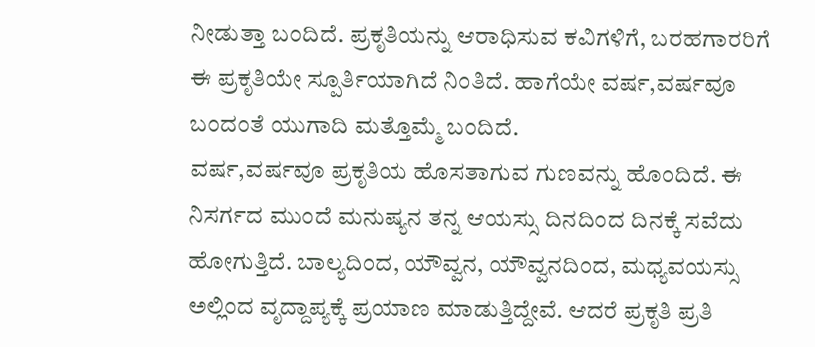ನೀಡುತ್ತಾ ಬಂದಿದೆ. ಪ್ರಕೃತಿಯನ್ನು ಆರಾಧಿಸುವ ಕವಿಗಳಿಗೆ, ಬರಹಗಾರರಿಗೆ ಈ ಪ್ರಕೃತಿಯೇ ಸ್ಪೂರ್ತಿಯಾಗಿದೆ ನಿಂತಿದೆ. ಹಾಗೆಯೇ ವರ್ಷ,ವರ್ಷವೂ ಬಂದಂತೆ ಯುಗಾದಿ ಮತ್ತೊಮ್ಮೆ ಬಂದಿದೆ.
ವರ್ಷ,ವರ್ಷವೂ ಪ್ರಕೃತಿಯ ಹೊಸತಾಗುವ ಗುಣವನ್ನು ಹೊಂದಿದೆ. ಈ ನಿಸರ್ಗದ ಮುಂದೆ ಮನುಷ್ಯನ ತನ್ನ ಆಯಸ್ಸು ದಿನದಿಂದ ದಿನಕ್ಕೆ ಸವೆದು ಹೋಗುತ್ತಿದೆ. ಬಾಲ್ಯದಿಂದ, ಯೌವ್ವನ, ಯೌವ್ವನದಿಂದ, ಮಧ್ಯವಯಸ್ಸು ಅಲ್ಲಿಂದ ವೃದ್ದಾಪ್ಯಕ್ಕೆ ಪ್ರಯಾಣ ಮಾಡುತ್ತಿದ್ದೇವೆ. ಆದರೆ ಪ್ರಕೃತಿ ಪ್ರತಿ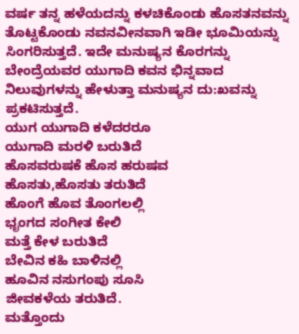ವರ್ಷ ತನ್ನ ಹಳೆಯದನ್ನು ಕಳಚಿಕೊಂಡು ಹೊಸತನವನ್ನು ತೊಟ್ಟಕೊಂಡು ನವನವೀನವಾಗಿ ಇಡೀ ಭೂಮಿಯನ್ನು ಸಿಂಗರಿಸುತ್ತದೆ. ಇದೇ ಮನುಷ್ಯನ ಕೊರಗನ್ನು ಬೇಂದ್ರೆಯವರ ಯುಗಾದಿ ಕವನ ಭಿನ್ನವಾದ ನಿಲುವುಗಳನ್ನು ಹೇಳುತ್ತಾ ಮನುಷ್ಯನ ದು:ಖವನ್ನು ಪ್ರಕಟಿಸುತ್ತದೆ.
ಯುಗ ಯುಗಾದಿ ಕಳೆದರರೂ
ಯುಗಾದಿ ಮರಳಿ ಬರುತಿದೆ
ಹೊಸವರುಷಕೆ ಹೊಸ ಹರುಷವ
ಹೊಸತು,ಹೊಸತು ತರುತಿದೆ
ಹೊಂಗೆ ಹೊವ ತೊಂಗಲಲ್ಲಿ
ಭೃಂಗದ ಸಂಗೀತ ಕೇಲಿ
ಮತ್ತೆ ಕೇಳ ಬರುತಿದೆ
ಬೇವಿನ ಕಹಿ ಬಾಳಿನಲ್ಲಿ
ಹೂವಿನ ನಸುಗಂಪು ಸೂಸಿ
ಜೀವಕಳೆಯ ತರುತಿದೆ.
ಮತ್ತೊಂದು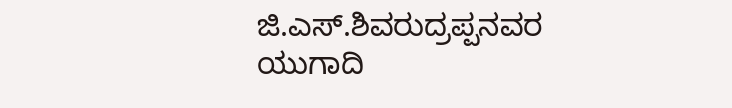ಜಿ.ಎಸ್.ಶಿವರುದ್ರಪ್ಪನವರ ಯುಗಾದಿ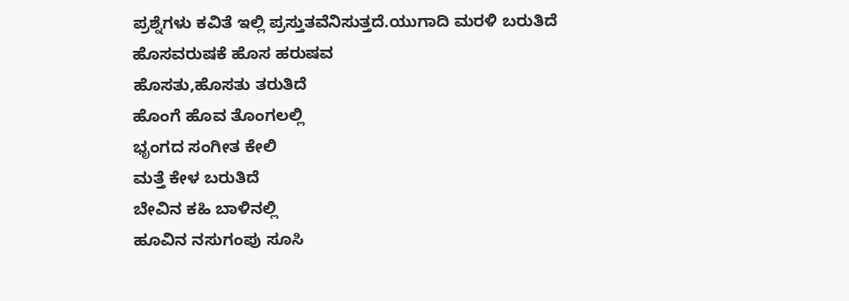ಪ್ರಶ್ನೆಗಳು ಕವಿತೆ ಇಲ್ಲಿ ಪ್ರಸ್ತುತವೆನಿಸುತ್ತದೆ.ಯುಗಾದಿ ಮರಳಿ ಬರುತಿದೆ
ಹೊಸವರುಷಕೆ ಹೊಸ ಹರುಷವ
ಹೊಸತು,ಹೊಸತು ತರುತಿದೆ
ಹೊಂಗೆ ಹೊವ ತೊಂಗಲಲ್ಲಿ
ಭೃಂಗದ ಸಂಗೀತ ಕೇಲಿ
ಮತ್ತೆ ಕೇಳ ಬರುತಿದೆ
ಬೇವಿನ ಕಹಿ ಬಾಳಿನಲ್ಲಿ
ಹೂವಿನ ನಸುಗಂಪು ಸೂಸಿ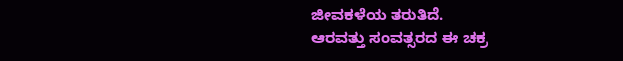ಜೀವಕಳೆಯ ತರುತಿದೆ.
ಆರವತ್ತು ಸಂವತ್ಸರದ ಈ ಚಕ್ರ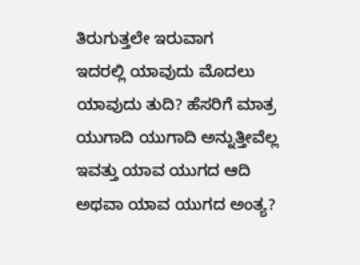ತಿರುಗುತ್ತಲೇ ಇರುವಾಗ
ಇದರಲ್ಲಿ ಯಾವುದು ಮೊದಲು
ಯಾವುದು ತುದಿ? ಹೆಸರಿಗೆ ಮಾತ್ರ
ಯುಗಾದಿ ಯುಗಾದಿ ಅನ್ನುತ್ತೀವೆಲ್ಲ
ಇವತ್ತು ಯಾವ ಯುಗದ ಆದಿ
ಅಥವಾ ಯಾವ ಯುಗದ ಅಂತ್ಯ?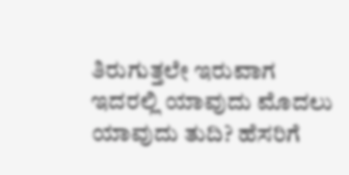ತಿರುಗುತ್ತಲೇ ಇರುವಾಗ
ಇದರಲ್ಲಿ ಯಾವುದು ಮೊದಲು
ಯಾವುದು ತುದಿ? ಹೆಸರಿಗೆ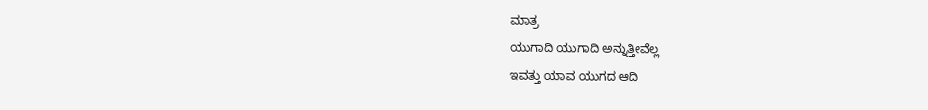ಮಾತ್ರ
ಯುಗಾದಿ ಯುಗಾದಿ ಅನ್ನುತ್ತೀವೆಲ್ಲ
ಇವತ್ತು ಯಾವ ಯುಗದ ಆದಿ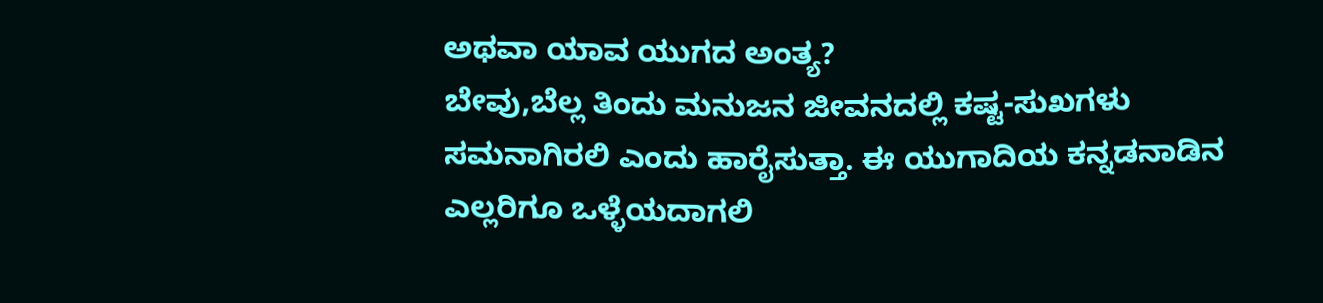ಅಥವಾ ಯಾವ ಯುಗದ ಅಂತ್ಯ?
ಬೇವು,ಬೆಲ್ಲ ತಿಂದು ಮನುಜನ ಜೀವನದಲ್ಲಿ ಕಷ್ಟ-ಸುಖಗಳು ಸಮನಾಗಿರಲಿ ಎಂದು ಹಾರೈಸುತ್ತಾ. ಈ ಯುಗಾದಿಯ ಕನ್ನಡನಾಡಿನ ಎಲ್ಲರಿಗೂ ಒಳ್ಳೆಯದಾಗಲಿ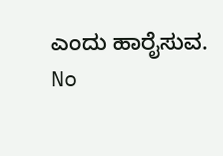ಎಂದು ಹಾರೈಸುವ.
No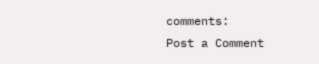comments:
Post a Comment